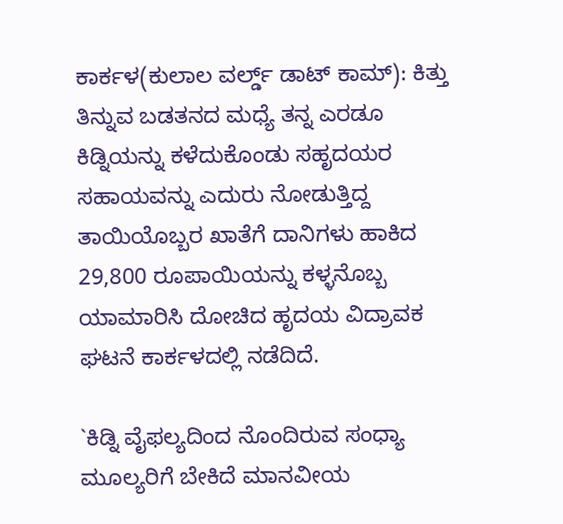ಕಾರ್ಕಳ(ಕುಲಾಲ ವರ್ಲ್ಡ್ ಡಾಟ್ ಕಾಮ್): ಕಿತ್ತು ತಿನ್ನುವ ಬಡತನದ ಮಧ್ಯೆ ತನ್ನ ಎರಡೂ ಕಿಡ್ನಿಯನ್ನು ಕಳೆದುಕೊಂಡು ಸಹೃದಯರ ಸಹಾಯವನ್ನು ಎದುರು ನೋಡುತ್ತಿದ್ದ ತಾಯಿಯೊಬ್ಬರ ಖಾತೆಗೆ ದಾನಿಗಳು ಹಾಕಿದ 29,800 ರೂಪಾಯಿಯನ್ನು ಕಳ್ಳನೊಬ್ಬ ಯಾಮಾರಿಸಿ ದೋಚಿದ ಹೃದಯ ವಿದ್ರಾವಕ ಘಟನೆ ಕಾರ್ಕಳದಲ್ಲಿ ನಡೆದಿದೆ.

`ಕಿಡ್ನಿ ವೈಫಲ್ಯದಿಂದ ನೊಂದಿರುವ ಸಂಧ್ಯಾ ಮೂಲ್ಯರಿಗೆ ಬೇಕಿದೆ ಮಾನವೀಯ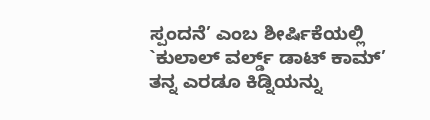ಸ್ಪಂದನೆ’ ಎಂಬ ಶೀರ್ಷಿಕೆಯಲ್ಲಿ `ಕುಲಾಲ್ ವರ್ಲ್ಡ್ ಡಾಟ್ ಕಾಮ್’ ತನ್ನ ಎರಡೂ ಕಿಡ್ನಿಯನ್ನು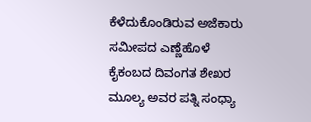ಕೆಳೆದುಕೊಂಡಿರುವ ಅಜೆಕಾರು ಸಮೀಪದ ಎಣ್ಣೆಹೊಳೆ ಕೈಕಂಬದ ದಿವಂಗತ ಶೇಖರ ಮೂಲ್ಯ ಅವರ ಪತ್ನಿ ಸಂಧ್ಯಾ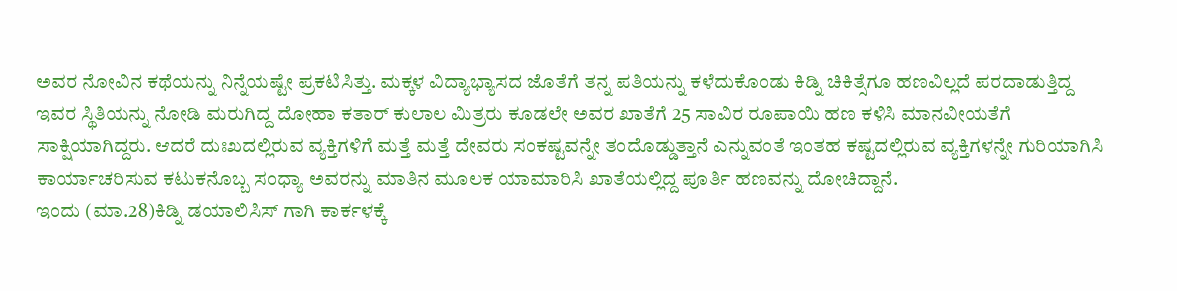ಅವರ ನೋವಿನ ಕಥೆಯನ್ನು ನಿನ್ನೆಯಷ್ಟೇ ಪ್ರಕಟಿಸಿತ್ತು. ಮಕ್ಕಳ ವಿದ್ಯಾಭ್ಯಾಸದ ಜೊತೆಗೆ ತನ್ನ ಪತಿಯನ್ನು ಕಳೆದುಕೊಂಡು ಕಿಡ್ನಿ ಚಿಕಿತ್ಸೆಗೂ ಹಣವಿಲ್ಲದೆ ಪರದಾಡುತ್ತಿದ್ದ ಇವರ ಸ್ಥಿತಿಯನ್ನು ನೋಡಿ ಮರುಗಿದ್ದ ದೋಹಾ ಕತಾರ್ ಕುಲಾಲ ಮಿತ್ರರು ಕೂಡಲೇ ಅವರ ಖಾತೆಗೆ 25 ಸಾವಿರ ರೂಪಾಯಿ ಹಣ ಕಳಿಸಿ ಮಾನವೀಯತೆಗೆ ಸಾಕ್ಷಿಯಾಗಿದ್ದರು. ಆದರೆ ದುಃಖದಲ್ಲಿರುವ ವ್ಯಕ್ತಿಗಳಿಗೆ ಮತ್ತೆ ಮತ್ತೆ ದೇವರು ಸಂಕಷ್ಟವನ್ನೇ ತಂದೊಡ್ಡುತ್ತಾನೆ ಎನ್ನುವಂತೆ ಇಂತಹ ಕಷ್ಟದಲ್ಲಿರುವ ವ್ಯಕ್ತಿಗಳನ್ನೇ ಗುರಿಯಾಗಿಸಿ ಕಾರ್ಯಾಚರಿಸುವ ಕಟುಕನೊಬ್ಬ ಸಂಧ್ಯಾ ಅವರನ್ನು ಮಾತಿನ ಮೂಲಕ ಯಾಮಾರಿಸಿ ಖಾತೆಯಲ್ಲಿದ್ದ ಪೂರ್ತಿ ಹಣವನ್ನು ದೋಚಿದ್ದಾನೆ.
ಇಂದು (ಮಾ.28)ಕಿಡ್ನಿ ಡಯಾಲಿಸಿಸ್ ಗಾಗಿ ಕಾರ್ಕಳಕ್ಕೆ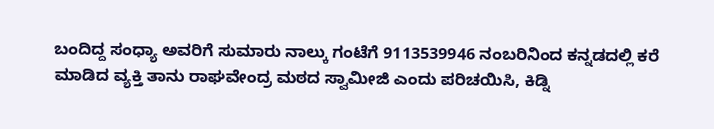ಬಂದಿದ್ದ ಸಂಧ್ಯಾ ಅವರಿಗೆ ಸುಮಾರು ನಾಲ್ಕು ಗಂಟೆಗೆ 9113539946 ನಂಬರಿನಿಂದ ಕನ್ನಡದಲ್ಲಿ ಕರೆ ಮಾಡಿದ ವ್ಯಕ್ತಿ ತಾನು ರಾಘವೇಂದ್ರ ಮಠದ ಸ್ವಾಮೀಜಿ ಎಂದು ಪರಿಚಯಿಸಿ, ಕಿಡ್ನಿ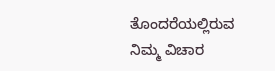ತೊಂದರೆಯಲ್ಲಿರುವ ನಿಮ್ಮ ವಿಚಾರ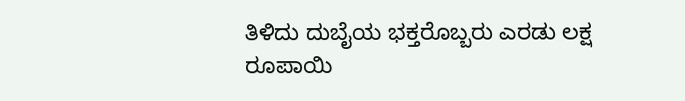ತಿಳಿದು ದುಬೈಯ ಭಕ್ತರೊಬ್ಬರು ಎರಡು ಲಕ್ಷ ರೂಪಾಯಿ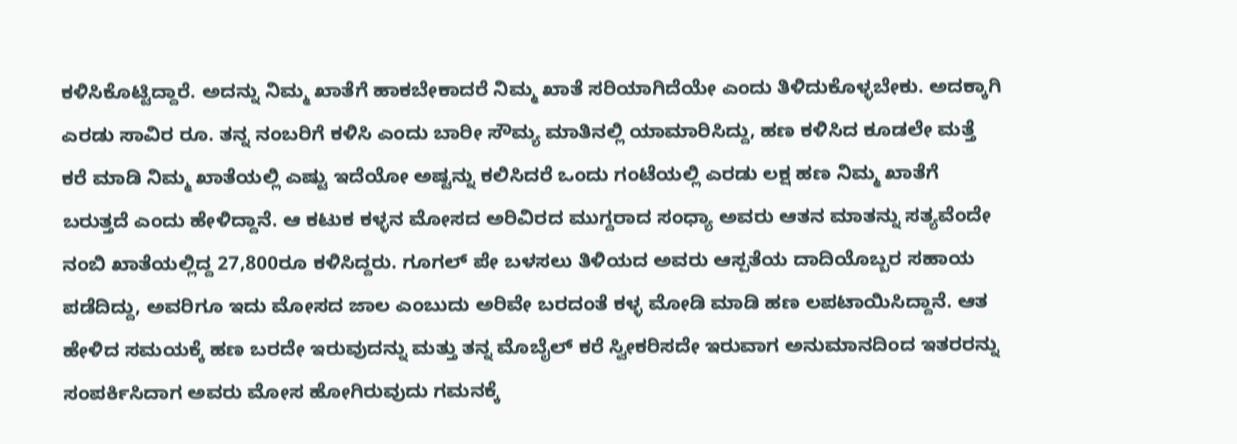ಕಳಿಸಿಕೊಟ್ಟಿದ್ದಾರೆ. ಅದನ್ನು ನಿಮ್ಮ ಖಾತೆಗೆ ಹಾಕಬೇಕಾದರೆ ನಿಮ್ಮ ಖಾತೆ ಸರಿಯಾಗಿದೆಯೇ ಎಂದು ತಿಳಿದುಕೊಳ್ಳಬೇಕು. ಅದಕ್ಕಾಗಿ ಎರಡು ಸಾವಿರ ರೂ. ತನ್ನ ನಂಬರಿಗೆ ಕಳಿಸಿ ಎಂದು ಬಾರೀ ಸೌಮ್ಯ ಮಾತಿನಲ್ಲಿ ಯಾಮಾರಿಸಿದ್ದು, ಹಣ ಕಳಿಸಿದ ಕೂಡಲೇ ಮತ್ತೆ ಕರೆ ಮಾಡಿ ನಿಮ್ಮ ಖಾತೆಯಲ್ಲಿ ಎಷ್ಟು ಇದೆಯೋ ಅಷ್ಟನ್ನು ಕಲಿಸಿದರೆ ಒಂದು ಗಂಟೆಯಲ್ಲಿ ಎರಡು ಲಕ್ಷ ಹಣ ನಿಮ್ಮ ಖಾತೆಗೆ ಬರುತ್ತದೆ ಎಂದು ಹೇಳಿದ್ದಾನೆ. ಆ ಕಟುಕ ಕಳ್ಳನ ಮೋಸದ ಅರಿವಿರದ ಮುಗ್ದರಾದ ಸಂಧ್ಯಾ ಅವರು ಆತನ ಮಾತನ್ನು ಸತ್ಯವೆಂದೇ ನಂಬಿ ಖಾತೆಯಲ್ಲಿದ್ದ 27,800ರೂ ಕಳಿಸಿದ್ದರು. ಗೂಗಲ್ ಪೇ ಬಳಸಲು ತಿಳಿಯದ ಅವರು ಆಸ್ಪತೆಯ ದಾದಿಯೊಬ್ಬರ ಸಹಾಯ ಪಡೆದಿದ್ದು, ಅವರಿಗೂ ಇದು ಮೋಸದ ಜಾಲ ಎಂಬುದು ಅರಿವೇ ಬರದಂತೆ ಕಳ್ಳ ಮೋಡಿ ಮಾಡಿ ಹಣ ಲಪಟಾಯಿಸಿದ್ದಾನೆ. ಆತ ಹೇಳಿದ ಸಮಯಕ್ಕೆ ಹಣ ಬರದೇ ಇರುವುದನ್ನು ಮತ್ತು ತನ್ನ ಮೊಬೈಲ್ ಕರೆ ಸ್ವೀಕರಿಸದೇ ಇರುವಾಗ ಅನುಮಾನದಿಂದ ಇತರರನ್ನು ಸಂಪರ್ಕಿಸಿದಾಗ ಅವರು ಮೋಸ ಹೋಗಿರುವುದು ಗಮನಕ್ಕೆ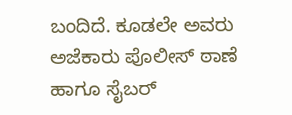ಬಂದಿದೆ. ಕೂಡಲೇ ಅವರು ಅಜೆಕಾರು ಪೊಲೀಸ್ ಠಾಣೆ ಹಾಗೂ ಸೈಬರ್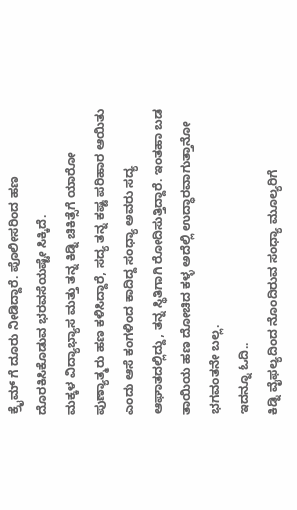ಕ್ರೈಮ್ ಗೆ ದೂರು ನೀಡಿದ್ದಾರೆ. ಪೊಲೀಸರಿಂದ ಹಣ ದೊರಕಿಸಿಕೊಡುವ ಭರವಸೆಯಷ್ಟೇ ಸಿಕ್ಕಿದೆ.
ಮಕ್ಕಳ ವಿದ್ಯಾಭ್ಯಾಸ ಮತ್ತು ತನ್ನ ಕಿಡ್ನಿ ಚಿಕಿತ್ಸೆಗೆ ಯಾರೋ ಪುಣ್ಯಾತ್ಮರು ಹಣ ಕಳಿಸಿದ್ದಾರೆ, ಸದ್ಯ ತನ್ನ ಕಷ್ಟ ಪರಿಹಾರ ಆಯಿತು ಎಂದು ಆಸೆ ಕಂಗಳಿಂದ ಕಾದಿದ್ದ ಸಂಧ್ಯಾ ಅವರು ಸದ್ಯ ಆಘಾತದಲ್ಲಿದ್ದು, ತನ್ನ ಸ್ಥಿತಿಗಾಗಿ ರೋದಿಸುತ್ತಿದ್ದಾರೆ. ಇಂತಹಾ ಬಡ ತಾಯಿಯ ಹಣ ದೋಚಿದ ಕಳ್ಳ ಅದೆಲ್ಲಿ ಉದ್ಧಾರವಾಗುತ್ತಾನೋ ಭಗವಂತನೇ ಬಲ್ಲ.
ಇದನ್ನೂ ಓದಿ..
ಕಿಡ್ನಿ ವೈಫಲ್ಯದಿಂದ ನೊಂದಿರುವ ಸಂಧ್ಯಾ ಮೂಲ್ಯರಿಗೆ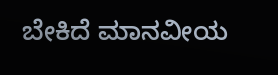ಬೇಕಿದೆ ಮಾನವೀಯ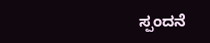ಸ್ಪಂದನೆ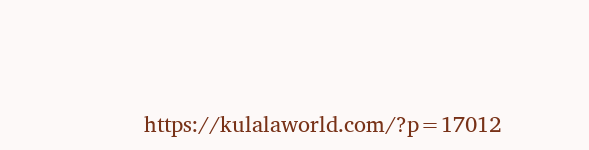https://kulalaworld.com/?p=17012